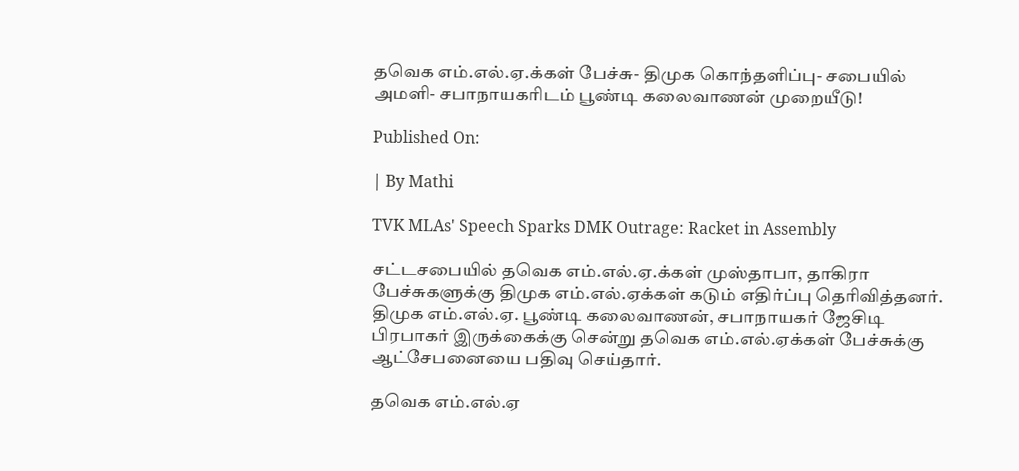தவெக எம்.எல்.ஏ.க்கள் பேச்சு- திமுக கொந்தளிப்பு- சபையில் அமளி- சபாநாயகரிடம் பூண்டி கலைவாணன் முறையீடு!

Published On:

| By Mathi

TVK MLAs' Speech Sparks DMK Outrage: Racket in Assembly

சட்டசபையில் தவெக எம்.எல்.ஏ.க்கள் முஸ்தாபா, தாகிரா பேச்சுகளுக்கு திமுக எம்.எல்.ஏக்கள் கடும் எதிர்ப்பு தெரிவித்தனர். திமுக எம்.எல்.ஏ. பூண்டி கலைவாணன், சபாநாயகர் ஜேசிடி பிரபாகர் இருக்கைக்கு சென்று தவெக எம்.எல்.ஏக்கள் பேச்சுக்கு ஆட்சேபனையை பதிவு செய்தார்.

தவெக எம்.எல்.ஏ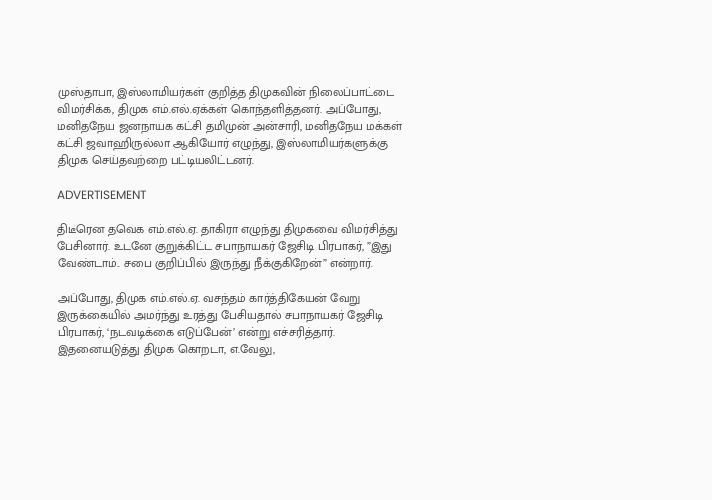முஸ்தாபா, இஸ்லாமியர்கள் குறித்த திமுகவின் நிலைப்பாட்டை விமர்சிக்க, திமுக எம்.எல்.ஏக்கள் கொந்தளித்தனர். அப்போது, மனிதநேய ஜனநாயக கட்சி தமிமுன் அன்சாரி, மனிதநேய மக்கள் கட்சி ஜவாஹிருல்லா ஆகியோர் எழுந்து, இஸ்லாமியர்களுக்கு திமுக செய்தவற்றை பட்டியலிட்டனர்.

ADVERTISEMENT

திடீரென தவெக எம்.எல்.ஏ. தாகிரா எழுந்து திமுகவை விமர்சித்து பேசினார். உடனே குறுக்கிட்ட சபாநாயகர் ஜேசிடி பிரபாகர், ”இது வேண்டாம்.. சபை குறிப்பில் இருந்து நீக்குகிறேன்” என்றார்.

அப்போது, திமுக எம்.எல்.ஏ. வசந்தம் கார்த்திகேயன் வேறு இருக்கையில் அமர்ந்து உரத்து பேசியதால் சபாநாயகர் ஜேசிடி பிரபாகர், ‘நடவடிக்கை எடுப்பேன்’ என்று எச்சரித்தார். இதனையடுத்து திமுக கொறடா, எ.வேலு,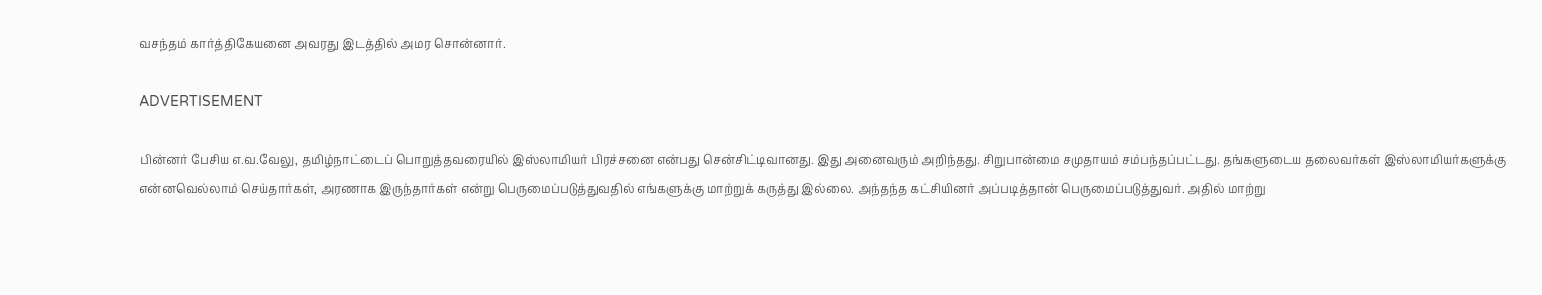வசந்தம் கார்த்திகேயனை அவரது இடத்தில் அமர சொன்னார்.

ADVERTISEMENT

பின்னர் பேசிய எ.வ.வேலு, தமிழ்நாட்டைப் பொறுத்தவரையில் இஸ்லாமியர் பிரச்சனை என்பது சென்சிட்டிவானது. இது அனைவரும் அறிந்தது. சிறுபான்மை சமுதாயம் சம்பந்தப்பட்டது. தங்களுடைய தலைவர்கள் இஸ்லாமியர்களுக்கு என்னவெல்லாம் செய்தார்கள், அரணாக இருந்தார்கள் என்று பெருமைப்படுத்துவதில் எங்களுக்கு மாற்றுக் கருத்து இல்லை. அந்தந்த கட்சியினர் அப்படித்தான் பெருமைப்படுத்துவர். அதில் மாற்று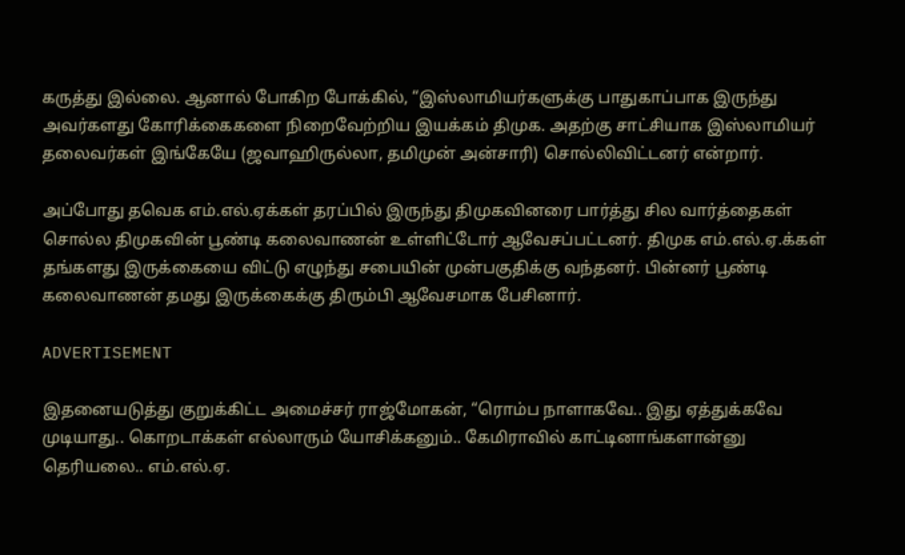கருத்து இல்லை. ஆனால் போகிற போக்கில், “இஸ்லாமியர்களுக்கு பாதுகாப்பாக இருந்து அவர்களது கோரிக்கைகளை நிறைவேற்றிய இயக்கம் திமுக. அதற்கு சாட்சியாக இஸ்லாமியர் தலைவர்கள் இங்கேயே (ஜவாஹிருல்லா, தமிமுன் அன்சாரி) சொல்லிவிட்டனர் என்றார்.

அப்போது தவெக எம்.எல்.ஏக்கள் தரப்பில் இருந்து திமுகவினரை பார்த்து சில வார்த்தைகள் சொல்ல திமுகவின் பூண்டி கலைவாணன் உள்ளிட்டோர் ஆவேசப்பட்டனர். திமுக எம்.எல்.ஏ.க்கள் தங்களது இருக்கையை விட்டு எழுந்து சபையின் முன்பகுதிக்கு வந்தனர். பின்னர் பூண்டி கலைவாணன் தமது இருக்கைக்கு திரும்பி ஆவேசமாக பேசினார்.

ADVERTISEMENT

இதனையடுத்து குறுக்கிட்ட அமைச்சர் ராஜ்மோகன், “ரொம்ப நாளாகவே.. இது ஏத்துக்கவே முடியாது.. கொறடாக்கள் எல்லாரும் யோசிக்கனும்.. கேமிராவில் காட்டினாங்களான்னு தெரியலை.. எம்.எல்.ஏ.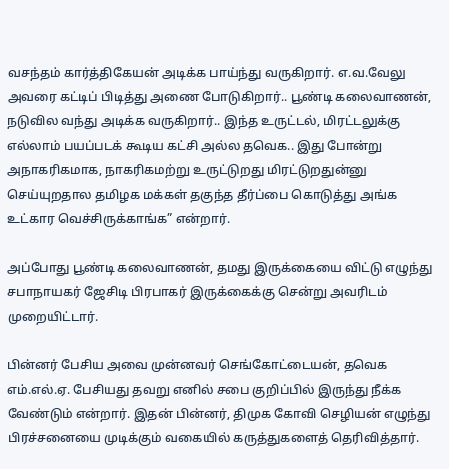வசந்தம் கார்த்திகேயன் அடிக்க பாய்ந்து வருகிறார். எ.வ.வேலு அவரை கட்டிப் பிடித்து அணை போடுகிறார்.. பூண்டி கலைவாணன், நடுவில வந்து அடிக்க வருகிறார்.. இந்த உருட்டல், மிரட்டலுக்கு எல்லாம் பயப்படக் கூடிய கட்சி அல்ல தவெக.. இது போன்று அநாகரிகமாக, நாகரிகமற்று உருட்டுறது மிரட்டுறதுன்னு செய்யுறதால தமிழக மக்கள் தகுந்த தீர்ப்பை கொடுத்து அங்க உட்கார வெச்சிருக்காங்க” என்றார்.

அப்போது பூண்டி கலைவாணன், தமது இருக்கையை விட்டு எழுந்து சபாநாயகர் ஜேசிடி பிரபாகர் இருக்கைக்கு சென்று அவரிடம் முறையிட்டார்.

பின்னர் பேசிய அவை முன்னவர் செங்கோட்டையன், தவெக எம்.எல்.ஏ. பேசியது தவறு எனில் சபை குறிப்பில் இருந்து நீக்க வேண்டும் என்றார். இதன் பின்னர், திமுக கோவி செழியன் எழுந்து பிரச்சனையை முடிக்கும் வகையில் கருத்துகளைத் தெரிவித்தார்.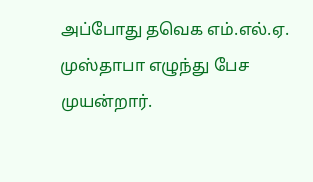அப்போது தவெக எம்.எல்.ஏ. முஸ்தாபா எழுந்து பேச முயன்றார்.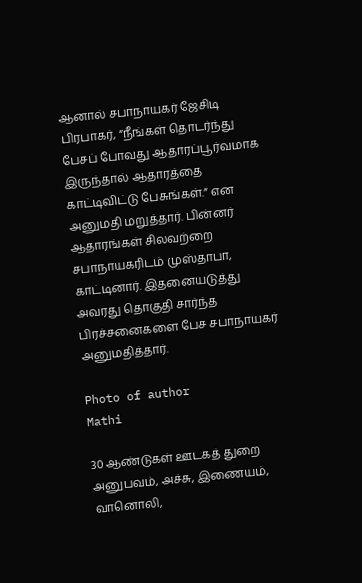ஆனால் சபாநாயகர் ஜேசிடி பிரபாகர், “நீங்கள் தொடர்ந்து பேசப் போவது ஆதாரப்பூர்வமாக இருந்தால் ஆதாரத்தை காட்டிவிட்டு பேசுங்கள்.” என அனுமதி மறுத்தார். பின்னர் ஆதாரங்கள் சிலவற்றை சபாநாயகரிடம் முஸ்தாபா, காட்டினார். இதனையடுத்து அவரது தொகுதி சார்ந்த பிரச்சனைகளை பேச சபாநாயகர் அனுமதித்தார்.

Photo of author
Mathi

30 ஆண்டுகள் ஊடகத் துறை அனுபவம், அச்சு, இணையம், வானொலி,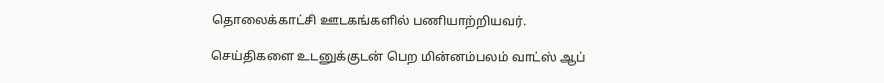தொலைக்காட்சி ஊடகங்களில் பணியாற்றியவர்.

செய்திகளை உடனுக்குடன் பெற மின்னம்பலம் வாட்ஸ் ஆப்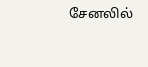சேனலில்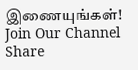இணையுங்கள்!
Join Our Channel
Share